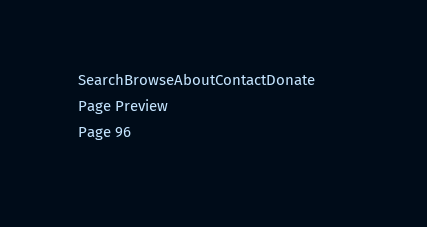SearchBrowseAboutContactDonate
Page Preview
Page 96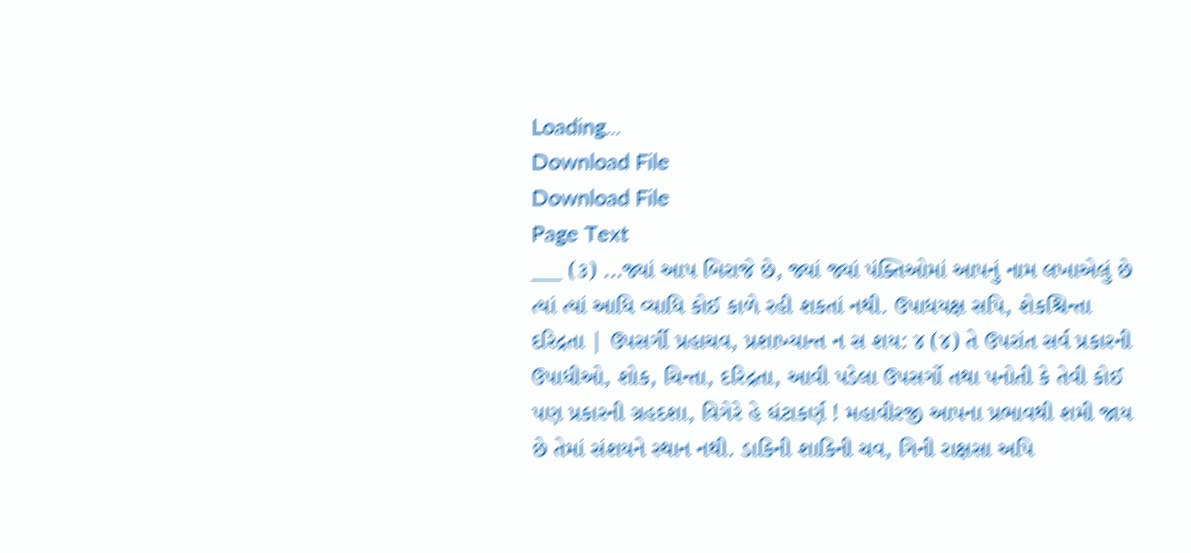Loading...
Download File
Download File
Page Text
___ (૩) ...જ્યાં આપ બિરાજે છે, જ્યાં જ્યાં પંક્તિઓમાં આપનું નામ લખાએલું છે ત્યાં ત્યાં આધિ વ્યાધિ કોઈ કાળે રહી શકતાં નથી. ઉપાધયક્ષ સપિ, શેકશ્ચિન્તા દરિદ્રતા | ઉપસર્ગી પ્રહાચવ, પ્રશાખ્યાન્ત ન સ શય: ૪ (૪) તે ઉપરાંત સર્વ પ્રકારની ઉપાધીઓ, શોક, ચિન્તા, દરિદ્રતા, આવી પડેલા ઉપસર્ગો તથા પનોતી કે તેવી કોઈ પણ પ્રકારની ગ્રહદશા, વિગેરે હે ઘંટાકર્ણ ! મહાવીરજી આપના પ્રભાવથી શમી જાય છે તેમાં સંશયને સ્થાન નથી. ડાકિની શાકિની ચવ, ગિની રાક્ષસા અપિ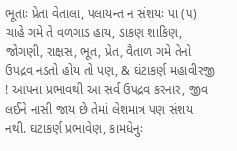ભૂતાઃ પ્રેતા વેતાલા, પલાયન્ત ન સંશયઃ પા (૫) ચાહે ગમે તે વળગાડ હાય, ડાકણ શાકિણ, જોગણી, રાક્ષસ, ભૂત, પ્રેત, વૈતાળ ગમે તેનો ઉપદ્રવ નડતો હોય તો પણ, & ઘંટાકર્ણ મહાવીરજી ! આપના પ્રભાવથી આ સર્વ ઉપદ્રવ કરનાર, જીવ લઈને નાસી જાય છે તેમાં લેશમાત્ર પણ સંશય નથી. ઘટાકર્ણ પ્રભાવેણ, કામધેનુઃ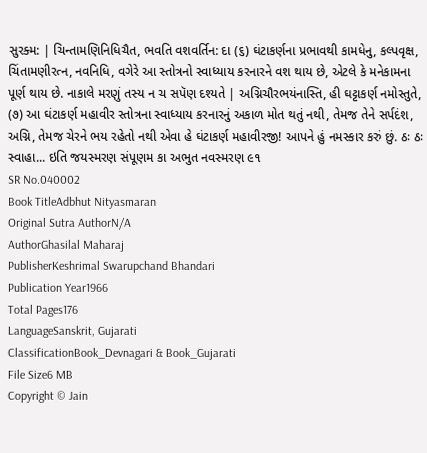સુરક્મ: | ચિન્તામણિનિધિચૈત, ભવતિ વશવર્તિન: દા (૬) ઘંટાકર્ણના પ્રભાવથી કામધેનુ, કલ્પવૃક્ષ, ચિંતામણીરત્ન, નવનિધિ, વગેરે આ સ્તોત્રનો સ્વાધ્યાય કરનારને વશ થાય છે, એટલે કે મનેકામના પૂર્ણ થાય છે. નાકાલે મરણું તસ્ય ન ચ સપૅણ દશ્યતે | અગ્નિચૌરભયંનાસ્તિ, હી ઘટ્ટાકર્ણ નમોસ્તુતે, (૭) આ ઘંટાકર્ણ મહાવીર સ્તોત્રના સ્વાધ્યાય કરનારનું અકાળ મોત થતું નથી, તેમજ તેને સર્પદંશ, અગ્નિ, તેમજ ચેરને ભય રહેતો નથી એવા હે ઘંટાકર્ણ મહાવીરજી! આપને હું નમસ્કાર કરું છું. ઠઃ ઠઃ સ્વાહા... ઇતિ જયસ્મરણ સંપૂણમ કા અભુત નવસ્મરણ ૯૧
SR No.040002
Book TitleAdbhut Nityasmaran
Original Sutra AuthorN/A
AuthorGhasilal Maharaj
PublisherKeshrimal Swarupchand Bhandari
Publication Year1966
Total Pages176
LanguageSanskrit, Gujarati
ClassificationBook_Devnagari & Book_Gujarati
File Size6 MB
Copyright © Jain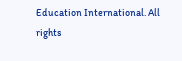Education International. All rights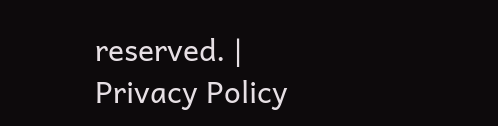reserved. | Privacy Policy